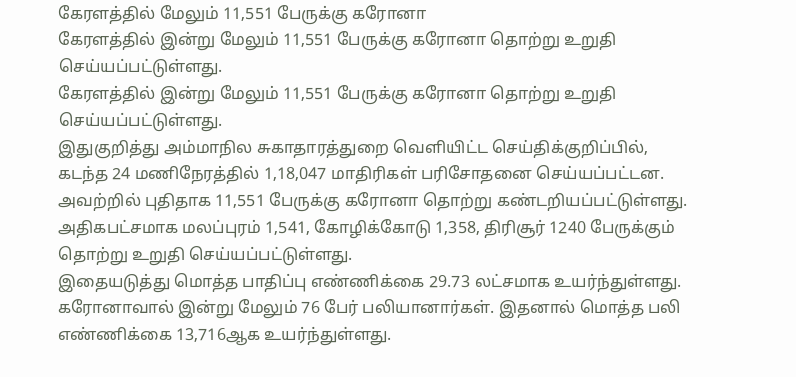கேரளத்தில் மேலும் 11,551 பேருக்கு கரோனா
கேரளத்தில் இன்று மேலும் 11,551 பேருக்கு கரோனா தொற்று உறுதி செய்யப்பட்டுள்ளது.
கேரளத்தில் இன்று மேலும் 11,551 பேருக்கு கரோனா தொற்று உறுதி செய்யப்பட்டுள்ளது.
இதுகுறித்து அம்மாநில சுகாதாரத்துறை வெளியிட்ட செய்திக்குறிப்பில், கடந்த 24 மணிநேரத்தில் 1,18,047 மாதிரிகள் பரிசோதனை செய்யப்பட்டன. அவற்றில் புதிதாக 11,551 பேருக்கு கரோனா தொற்று கண்டறியப்பட்டுள்ளது. அதிகபட்சமாக மலப்புரம் 1,541, கோழிக்கோடு 1,358, திரிசூர் 1240 பேருக்கும் தொற்று உறுதி செய்யப்பட்டுள்ளது.
இதையடுத்து மொத்த பாதிப்பு எண்ணிக்கை 29.73 லட்சமாக உயர்ந்துள்ளது. கரோனாவால் இன்று மேலும் 76 பேர் பலியானார்கள். இதனால் மொத்த பலி எண்ணிக்கை 13,716ஆக உயர்ந்துள்ளது.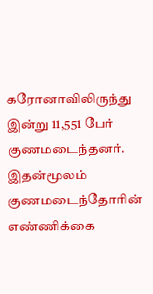கரோனாவிலிருந்து இன்று 11,551 பேர் குணமடைந்தனர்.
இதன்மூலம் குணமடைந்தோரின் எண்ணிக்கை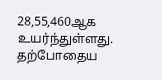28,55,460ஆக உயர்ந்துள்ளது. தற்போதைய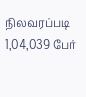நிலவரப்படி 1,04,039 பேர்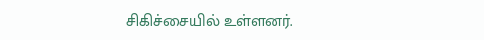சிகிச்சையில் உள்ளனர்.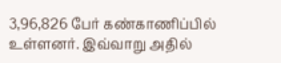3,96,826 பேர் கண்காணிப்பில் உள்ளனர். இவ்வாறு அதில்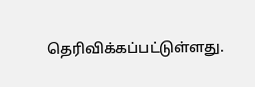தெரிவிக்கப்பட்டுள்ளது.